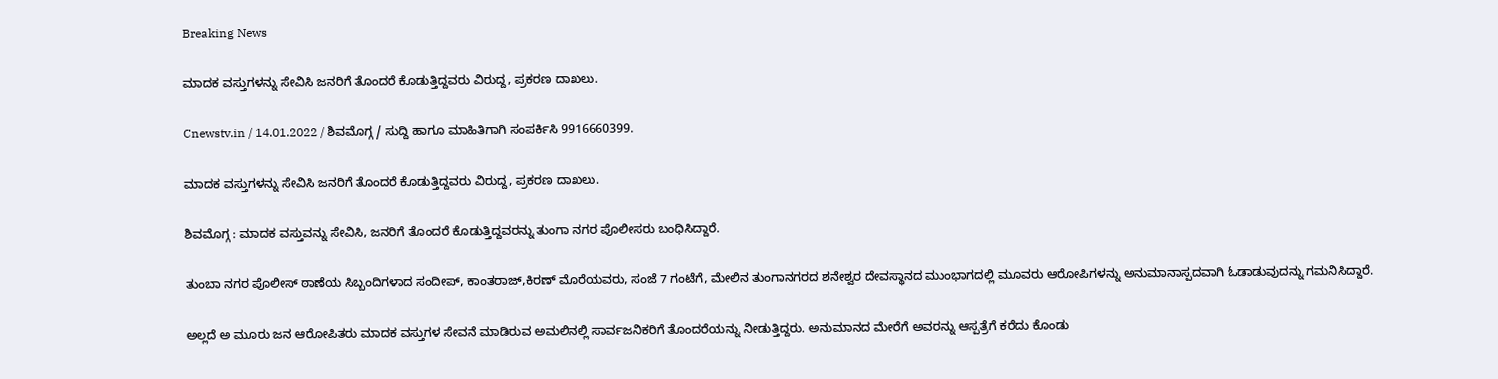Breaking News

ಮಾದಕ ವಸ್ತುಗಳನ್ನು ಸೇವಿಸಿ ಜನರಿಗೆ ತೊಂದರೆ ಕೊಡುತ್ತಿದ್ದವರು ವಿರುದ್ದ, ಪ್ರಕರಣ ದಾಖಲು.

Cnewstv.in / 14.01.2022 / ಶಿವಮೊಗ್ಗ / ಸುದ್ದಿ ಹಾಗೂ ಮಾಹಿತಿಗಾಗಿ ಸಂಪರ್ಕಿಸಿ 9916660399.

ಮಾದಕ ವಸ್ತುಗಳನ್ನು ಸೇವಿಸಿ ಜನರಿಗೆ ತೊಂದರೆ ಕೊಡುತ್ತಿದ್ದವರು ವಿರುದ್ದ, ಪ್ರಕರಣ ದಾಖಲು.

ಶಿವಮೊಗ್ಗ : ಮಾದಕ ವಸ್ತುವನ್ನು ಸೇವಿಸಿ, ಜನರಿಗೆ ತೊಂದರೆ ಕೊಡುತ್ತಿದ್ದವರನ್ನು ತುಂಗಾ ನಗರ ಪೊಲೀಸರು ಬಂಧಿಸಿದ್ದಾರೆ.

ತುಂಬಾ ನಗರ ಪೊಲೀಸ್ ಠಾಣೆಯ ಸಿಬ್ಬಂದಿಗಳಾದ ಸಂದೀಪ್, ಕಾಂತರಾಜ್,ಕಿರಣ್ ಮೊರೆಯವರು, ಸಂಜೆ 7 ಗಂಟೆಗೆ, ಮೇಲಿನ ತುಂಗಾನಗರದ ಶನೇಶ್ವರ ದೇವಸ್ಥಾನದ ಮುಂಭಾಗದಲ್ಲಿ ಮೂವರು ಆರೋಪಿಗಳನ್ನು ಅನುಮಾನಾಸ್ಪದವಾಗಿ ಓಡಾಡುವುದನ್ನು ಗಮನಿಸಿದ್ದಾರೆ.

ಅಲ್ಲದೆ ಅ ಮೂರು ಜನ ಆರೋಪಿತರು ಮಾದಕ ವಸ್ತುಗಳ ಸೇವನೆ ಮಾಡಿರುವ ಅಮಲಿನಲ್ಲಿ ಸಾರ್ವಜನಿಕರಿಗೆ ತೊಂದರೆಯನ್ನು ನೀಡುತ್ತಿದ್ದರು. ಅನುಮಾನದ ಮೇರೆಗೆ ಅವರನ್ನು ಆಸ್ಪತ್ರೆಗೆ ಕರೆದು ಕೊಂಡು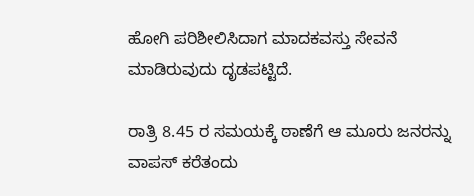ಹೋಗಿ ಪರಿಶೀಲಿಸಿದಾಗ ಮಾದಕವಸ್ತು ಸೇವನೆ ಮಾಡಿರುವುದು ದೃಡಪಟ್ಟಿದೆ.

ರಾತ್ರಿ 8.45 ರ ಸಮಯಕ್ಕೆ ಠಾಣೆಗೆ ಆ ಮೂರು ಜನರನ್ನು ವಾಪಸ್ ಕರೆತಂದು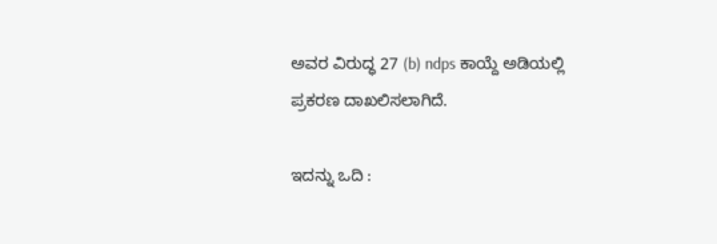ಅವರ ವಿರುದ್ಧ 27 (b) ndps ಕಾಯ್ದೆ ಅಡಿಯಲ್ಲಿ ಪ್ರಕರಣ ದಾಖಲಿಸಲಾಗಿದೆ.

ಇದನ್ನು ಒದಿ :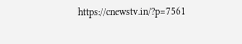https://cnewstv.in/?p=7561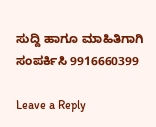ಸುದ್ದಿ ಹಾಗೂ ಮಾಹಿತಿಗಾಗಿ ಸಂಪರ್ಕಿಸಿ 9916660399

Leave a Reply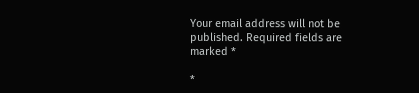Your email address will not be published. Required fields are marked *

*